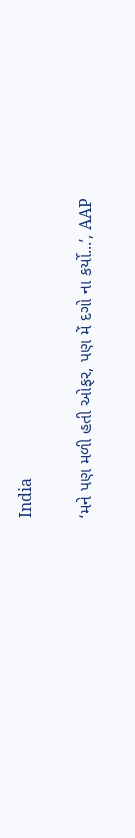India

‘મને પણ મળી હતી ઓફર, પણ મેં દગો ના કર્યો...’, AAP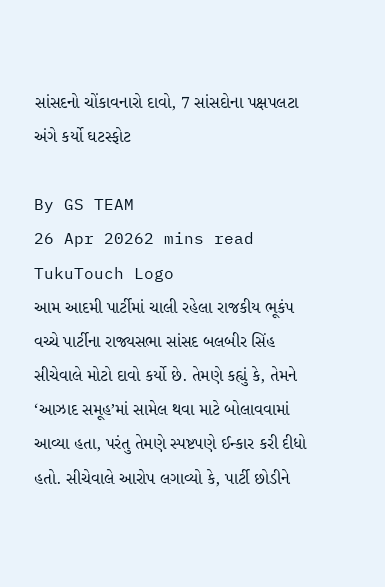સાંસદનો ચોંકાવનારો દાવો, 7 સાંસદોના પક્ષપલટા અંગે કર્યો ઘટસ્ફોટ

By GS TEAM
26 Apr 20262 mins read
TukuTouch Logo
આમ આદમી પાર્ટીમાં ચાલી રહેલા રાજકીય ભૂકંપ વચ્ચે પાર્ટીના રાજ્યસભા સાંસદ બલબીર સિંહ સીચેવાલે મોટો દાવો કર્યો છે. તેમણે કહ્યું કે, તેમને ‘આઝાદ સમૂહ’માં સામેલ થવા માટે બોલાવવામાં આવ્યા હતા, પરંતુ તેમણે સ્પષ્ટપણે ઈન્કાર કરી દીધો હતો. સીચેવાલે આરોપ લગાવ્યો કે, પાર્ટી છોડીને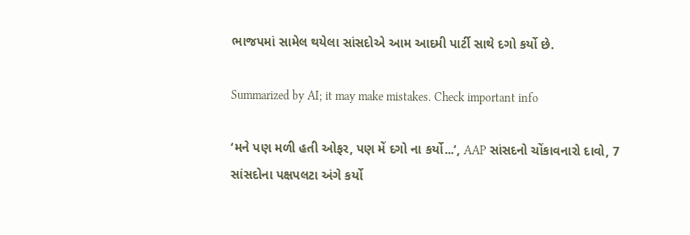ભાજપમાં સામેલ થયેલા સાંસદોએ આમ આદમી પાર્ટી સાથે દગો કર્યો છે.

Summarized by AI; it may make mistakes. Check important info

‘મને પણ મળી હતી ઓફર, પણ મેં દગો ના કર્યો...’, AAP સાંસદનો ચોંકાવનારો દાવો, 7 સાંસદોના પક્ષપલટા અંગે કર્યો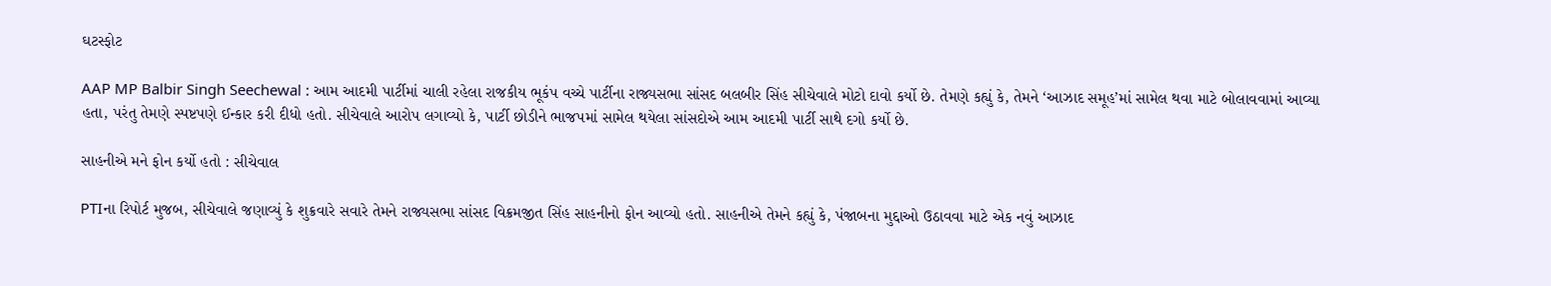ઘટસ્ફોટ

AAP MP Balbir Singh Seechewal : આમ આદમી પાર્ટીમાં ચાલી રહેલા રાજકીય ભૂકંપ વચ્ચે પાર્ટીના રાજ્યસભા સાંસદ બલબીર સિંહ સીચેવાલે મોટો દાવો કર્યો છે. તેમણે કહ્યું કે, તેમને ‘આઝાદ સમૂહ’માં સામેલ થવા માટે બોલાવવામાં આવ્યા હતા, પરંતુ તેમણે સ્પષ્ટપણે ઈન્કાર કરી દીધો હતો. સીચેવાલે આરોપ લગાવ્યો કે, પાર્ટી છોડીને ભાજપમાં સામેલ થયેલા સાંસદોએ આમ આદમી પાર્ટી સાથે દગો કર્યો છે.

સાહનીએ મને ફોન કર્યો હતો : સીચેવાલ

PTIના રિપોર્ટ મુજબ, સીચેવાલે જણાવ્યું કે શુક્રવારે સવારે તેમને રાજ્યસભા સાંસદ વિક્રમજીત સિંહ સાહનીનો ફોન આવ્યો હતો. સાહનીએ તેમને કહ્યું કે, પંજાબના મુદ્દાઓ ઉઠાવવા માટે એક નવું આઝાદ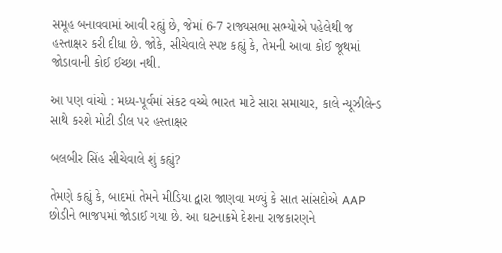સમૂહ બનાવવામાં આવી રહ્યું છે, જેમાં 6-7 રાજ્યસભા સભ્યોએ પહેલેથી જ હસ્તાક્ષર કરી દીધા છે. જોકે, સીચેવાલે સ્પષ્ટ કહ્યું કે, તેમની આવા કોઈ જૂથમાં જોડાવાની કોઈ ઈચ્છા નથી.

આ પણ વાંચો : મધ્ય-પૂર્વમાં સંકટ વચ્ચે ભારત માટે સારા સમાચાર, કાલે ન્યૂઝીલેન્ડ સાથે કરશે મોટી ડીલ પર હસ્તાક્ષર

બલબીર સિંહ સીચેવાલે શું કહ્યું?

તેમણે કહ્યું કે, બાદમાં તેમને મીડિયા દ્વારા જાણવા મળ્યું કે સાત સાંસદોએ AAP છોડીને ભાજપમાં જોડાઈ ગયા છે. આ ઘટનાક્રમે દેશના રાજકારણને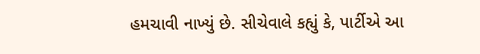હમચાવી નાખ્યું છે. સીચેવાલે કહ્યું કે, પાર્ટીએ આ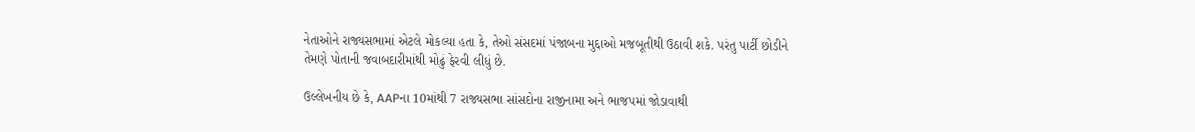નેતાઓને રાજ્યસભામાં એટલે મોકલ્યા હતા કે, તેઓ સંસદમાં પંજાબના મુદ્દાઓ મજબૂતીથી ઉઠાવી શકે. પરંતુ પાર્ટી છોડીને તેમણે પોતાની જવાબદારીમાંથી મોઢું ફેરવી લીધું છે.

ઉલ્લેખનીય છે કે, AAPના 10માંથી 7 રાજ્યસભા સાંસદોના રાજીનામા અને ભાજપમાં જોડાવાથી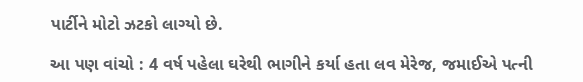પાર્ટીને મોટો ઝટકો લાગ્યો છે.

આ પણ વાંચો : 4 વર્ષ પહેલા ઘરેથી ભાગીને કર્યા હતા લવ મેરેજ, જમાઈએ પત્ની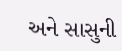અને સાસુની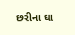છરીના ઘા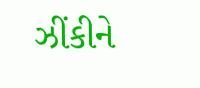ઝીંકીને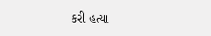કરી હત્યા